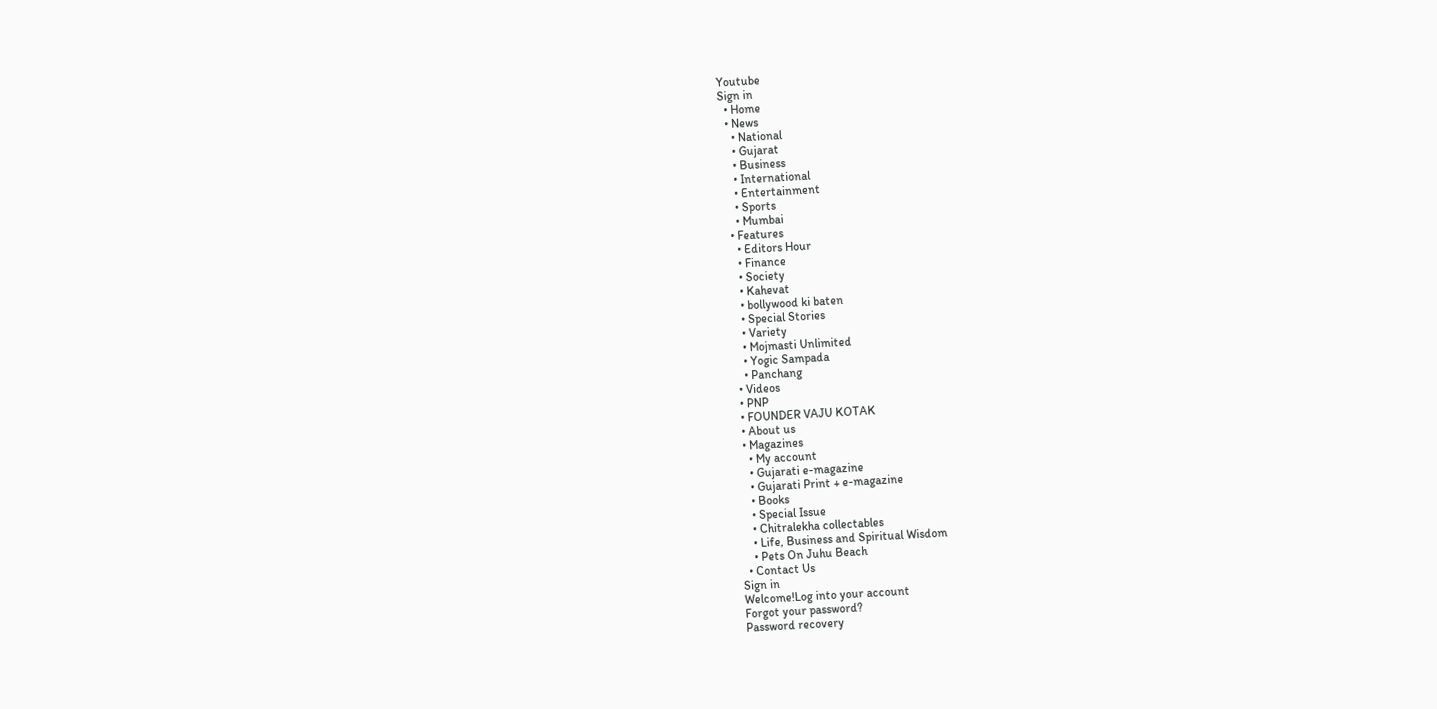Youtube
Sign in
  • Home
  • News
    • National
    • Gujarat
    • Business
    • International
    • Entertainment
    • Sports
    • Mumbai
  • Features
    • Editors Hour
    • Finance
    • Society
    • Kahevat
    • bollywood ki baten
    • Special Stories
    • Variety
    • Mojmasti Unlimited
    • Yogic Sampada
    • Panchang
  • Videos
  • PNP
  • FOUNDER VAJU KOTAK
  • About us
  • Magazines
    • My account
    • Gujarati e-magazine
    • Gujarati Print + e-magazine
    • Books
    • Special Issue
    • Chitralekha collectables
    • Life, Business and Spiritual Wisdom
    • Pets On Juhu Beach
  • Contact Us
Sign in
Welcome!Log into your account
Forgot your password?
Password recovery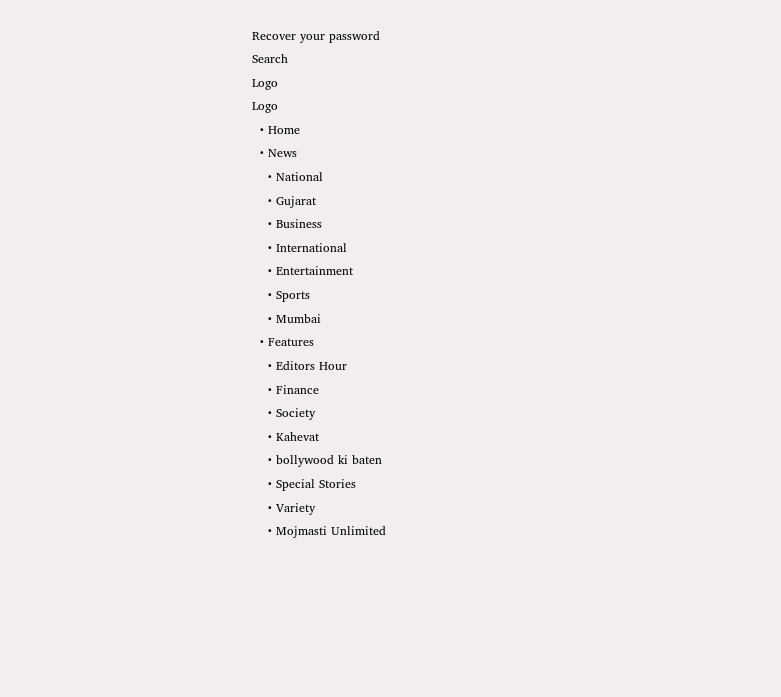Recover your password
Search
Logo
Logo
  • Home
  • News
    • National
    • Gujarat
    • Business
    • International
    • Entertainment
    • Sports
    • Mumbai
  • Features
    • Editors Hour
    • Finance
    • Society
    • Kahevat
    • bollywood ki baten
    • Special Stories
    • Variety
    • Mojmasti Unlimited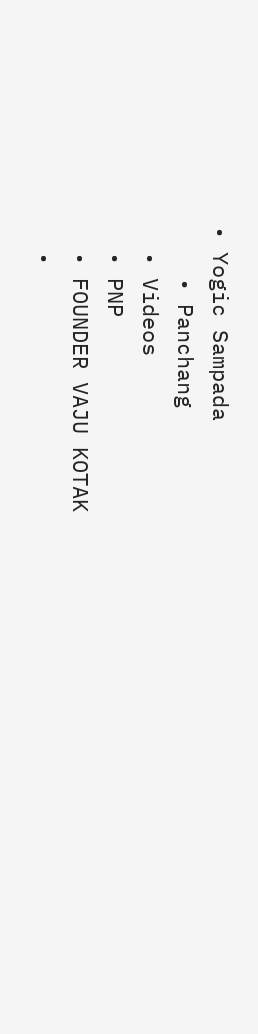• Yogic Sampada
    • Panchang
  • Videos
  • PNP
  • FOUNDER VAJU KOTAK
  •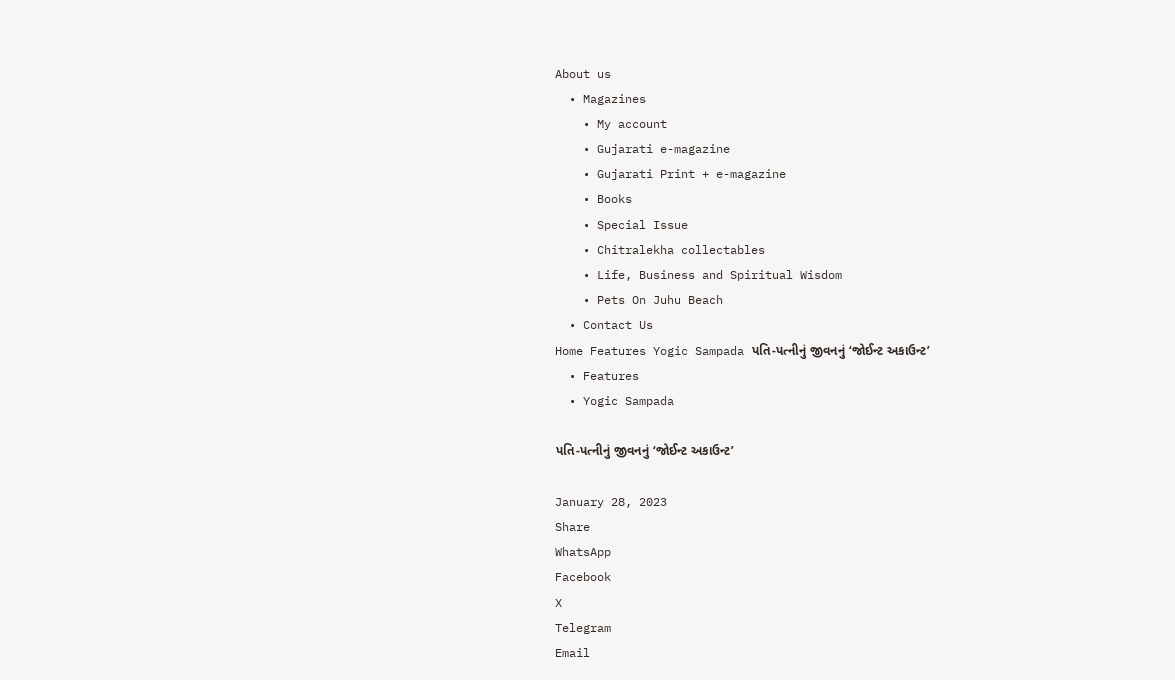About us
  • Magazines
    • My account
    • Gujarati e-magazine
    • Gujarati Print + e-magazine
    • Books
    • Special Issue
    • Chitralekha collectables
    • Life, Business and Spiritual Wisdom
    • Pets On Juhu Beach
  • Contact Us
Home Features Yogic Sampada પતિ-પત્નીનું જીવનનું ‘જોઈન્ટ અકાઉન્ટ’
  • Features
  • Yogic Sampada

પતિ-પત્નીનું જીવનનું ‘જોઈન્ટ અકાઉન્ટ’

January 28, 2023
Share
WhatsApp
Facebook
X
Telegram
Email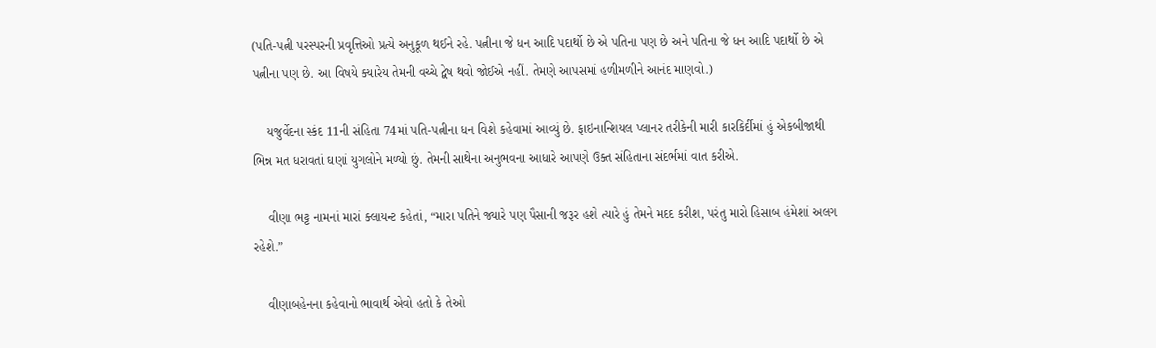(પતિ-પત્ની પરસ્પરની પ્રવૃત્તિઓ પ્રત્યે અનુકૂળ થઈને રહે. પત્નીના જે ધન આદિ પદાર્થો છે એ પતિના પણ છે અને પતિના જે ધન આદિ પદાર્થો છે એ પત્નીના પણ છે. આ વિષયે ક્યારેય તેમની વચ્ચે દ્વેષ થવો જોઈએ નહીં. તેમણે આપસમાં હળીમળીને આનંદ માણવો.)

    યજુર્વેદના સ્કંદ 11ની સંહિતા 74માં પતિ-પત્નીના ધન વિશે કહેવામાં આવ્યું છે. ફાઇનાન્શિયલ પ્લાનર તરીકેની મારી કારકિર્દીમાં હું એકબીજાથી ભિન્ન મત ધરાવતાં ઘણાં યુગલોને મળ્યો છું. તેમની સાથેના અનુભવના આધારે આપણે ઉક્ત સંહિતાના સંદર્ભમાં વાત કરીએ.

    વીણા ભટ્ટ નામનાં મારાં ક્લાયન્ટ કહેતાં, “મારા પતિને જ્યારે પણ પૈસાની જરૂર હશે ત્યારે હું તેમને મદદ કરીશ, પરંતુ મારો હિસાબ હંમેશાં અલગ રહેશે.”

    વીણાબહેનના કહેવાનો ભાવાર્થ એવો હતો કે તેઓ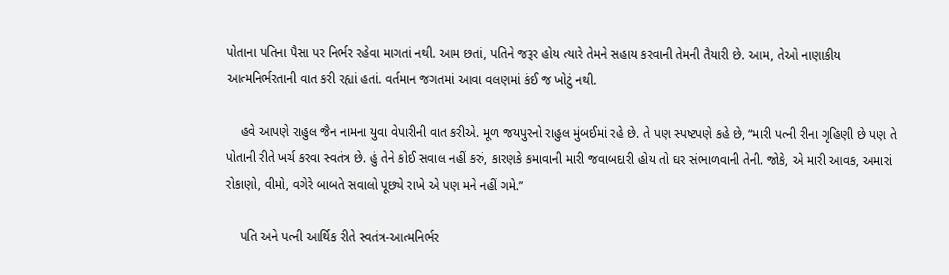પોતાના પતિના પૈસા પર નિર્ભર રહેવા માગતાં નથી. આમ છતાં, પતિને જરૂર હોય ત્યારે તેમને સહાય કરવાની તેમની તૈયારી છે. આમ, તેઓ નાણાકીય આત્મનિર્ભરતાની વાત કરી રહ્યાં હતાં. વર્તમાન જગતમાં આવા વલણમાં કંઈ જ ખોટું નથી.

    હવે આપણે રાહુલ જૈન નામના યુવા વેપારીની વાત કરીએ. મૂળ જયપુરનો રાહુલ મુંબઈમાં રહે છે. તે પણ સ્પષ્ટપણે કહે છે, “મારી પત્ની રીના ગૃહિણી છે પણ તે પોતાની રીતે ખર્ચ કરવા સ્વતંત્ર છે. હું તેને કોઈ સવાલ નહીં કરું, કારણકે કમાવાની મારી જવાબદારી હોય તો ઘર સંભાળવાની તેની. જોકે, એ મારી આવક, અમારાં રોકાણો, વીમો, વગેરે બાબતે સવાલો પૂછ્યે રાખે એ પણ મને નહીં ગમે.”

    પતિ અને પત્ની આર્થિક રીતે સ્વતંત્ર-આત્મનિર્ભર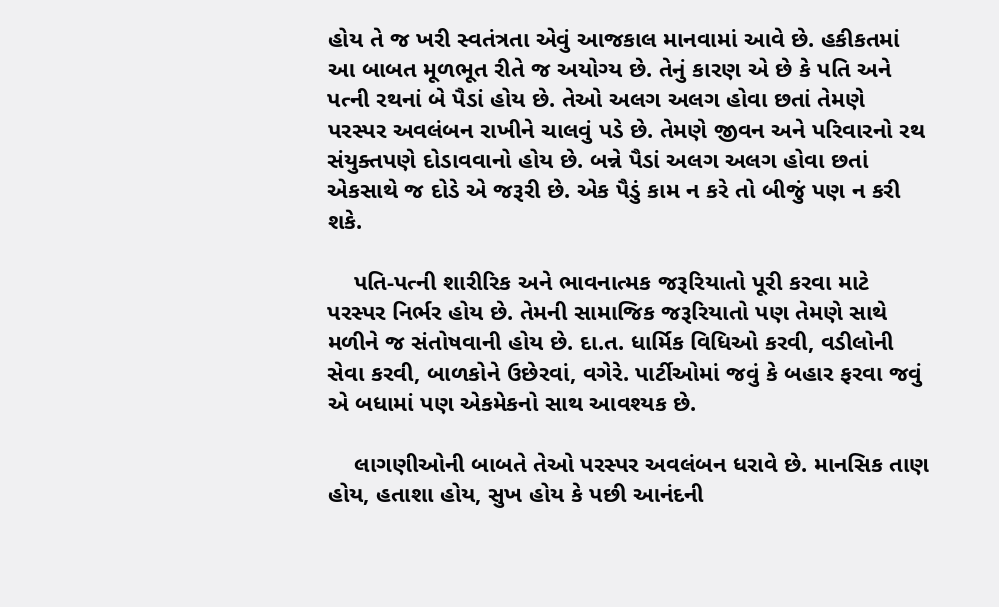હોય તે જ ખરી સ્વતંત્રતા એવું આજકાલ માનવામાં આવે છે. હકીકતમાં આ બાબત મૂળભૂત રીતે જ અયોગ્ય છે. તેનું કારણ એ છે કે પતિ અને પત્ની રથનાં બે પૈડાં હોય છે. તેઓ અલગ અલગ હોવા છતાં તેમણે પરસ્પર અવલંબન રાખીને ચાલવું પડે છે. તેમણે જીવન અને પરિવારનો રથ સંયુક્તપણે દોડાવવાનો હોય છે. બન્ને પૈડાં અલગ અલગ હોવા છતાં એકસાથે જ દોડે એ જરૂરી છે. એક પૈડું કામ ન કરે તો બીજું પણ ન કરી શકે.

    પતિ-પત્ની શારીરિક અને ભાવનાત્મક જરૂરિયાતો પૂરી કરવા માટે પરસ્પર નિર્ભર હોય છે. તેમની સામાજિક જરૂરિયાતો પણ તેમણે સાથે મળીને જ સંતોષવાની હોય છે. દા.ત. ધાર્મિક વિધિઓ કરવી, વડીલોની સેવા કરવી, બાળકોને ઉછેરવાં, વગેરે. પાર્ટીઓમાં જવું કે બહાર ફરવા જવું એ બધામાં પણ એકમેકનો સાથ આવશ્યક છે.

    લાગણીઓની બાબતે તેઓ પરસ્પર અવલંબન ધરાવે છે. માનસિક તાણ હોય, હતાશા હોય, સુખ હોય કે પછી આનંદની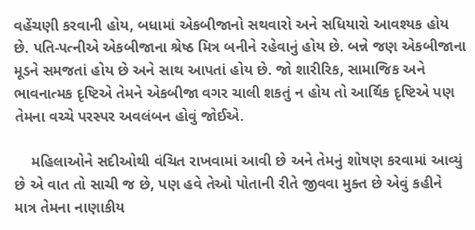વહેંચણી કરવાની હોય, બધામાં એકબીજાનો સથવારો અને સધિયારો આવશ્યક હોય છે. પતિ-પત્નીએ એકબીજાના શ્રેષ્ઠ મિત્ર બનીને રહેવાનું હોય છે. બન્ને જણ એકબીજાના મૂડને સમજતાં હોય છે અને સાથ આપતાં હોય છે. જો શારીરિક, સામાજિક અને ભાવનાત્મક દૃષ્ટિએ તેમને એકબીજા વગર ચાલી શકતું ન હોય તો આર્થિક દૃષ્ટિએ પણ તેમના વચ્ચે પરસ્પર અવલંબન હોવું જોઈએ.

    મહિલાઓને સદીઓથી વંચિત રાખવામાં આવી છે અને તેમનું શોષણ કરવામાં આવ્યું છે એ વાત તો સાચી જ છે, પણ હવે તેઓ પોતાની રીતે જીવવા મુક્ત છે એવું કહીને માત્ર તેમના નાણાકીય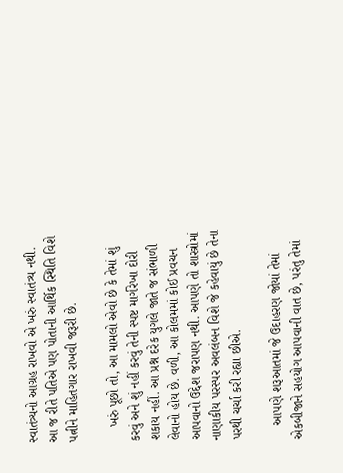સ્વાતંત્ર્યનો આગ્રહ રાખવો એ ખરું સ્વાતંત્ર્ય નથી. આ જ રીતે પતિએ પણ પોતાની આર્થિક સ્થિતિ વિશે પત્નીને માહિતગાર રાખવી જરૂરી છે.

    ખરું પૂછો તો, આ મામલો એવો છે કે તેમાં શું કરવું અને શું નહીં કરવું તેની સ્પષ્ટ માર્ગરેખા દોરી શકાય નહીં. આ પ્રશ્ન દરેક યુગલે જાતે જ સંભાળી લેવાનો હોય છે. વળી, આ કોલમમાં કોઈ પ્રવચન આપવાનો ઉદ્દેશ જરાપણ નથી. આપણે તો શાસ્ત્રોમાં નાણાકીય પરસ્પર અવલંબન વિશે જે કહેવાયું છે તેના પરથી ચર્ચા કરી રહ્યા છીએ.

    આપણે શરૂઆતમાં જે ઉદાહરણ જોયાં તેમાં એકબીજાને સહયોગ આપવાની વાત છે, પરંતુ તેમાં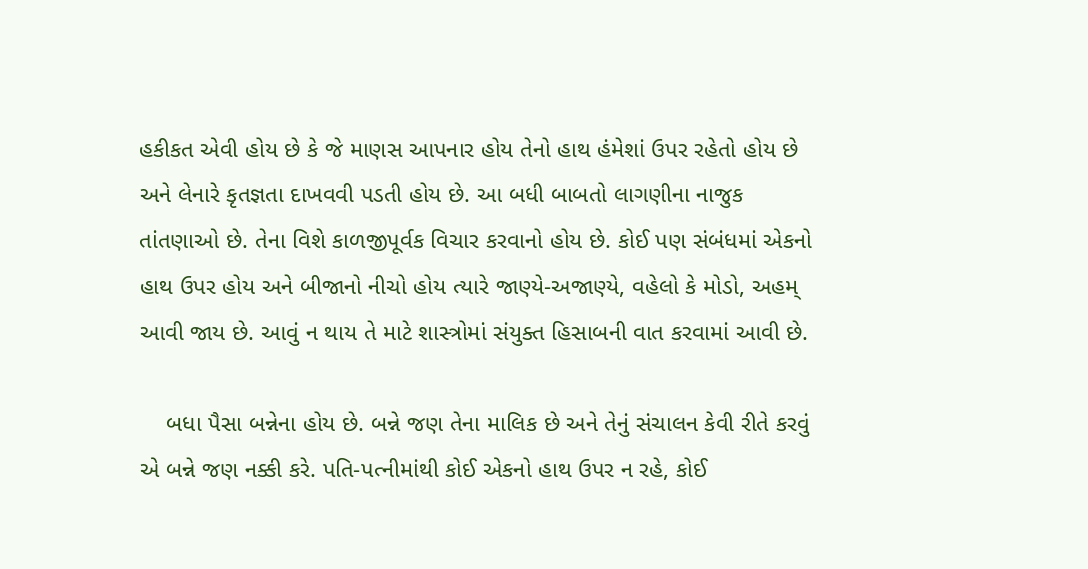હકીકત એવી હોય છે કે જે માણસ આપનાર હોય તેનો હાથ હંમેશાં ઉપર રહેતો હોય છે અને લેનારે કૃતજ્ઞતા દાખવવી પડતી હોય છે. આ બધી બાબતો લાગણીના નાજુક તાંતણાઓ છે. તેના વિશે કાળજીપૂર્વક વિચાર કરવાનો હોય છે. કોઈ પણ સંબંધમાં એકનો હાથ ઉપર હોય અને બીજાનો નીચો હોય ત્યારે જાણ્યે-અજાણ્યે, વહેલો કે મોડો, અહમ્ આવી જાય છે. આવું ન થાય તે માટે શાસ્ત્રોમાં સંયુક્ત હિસાબની વાત કરવામાં આવી છે.

    બધા પૈસા બન્નેના હોય છે. બન્ને જણ તેના માલિક છે અને તેનું સંચાલન કેવી રીતે કરવું એ બન્ને જણ નક્કી કરે. પતિ-પત્નીમાંથી કોઈ એકનો હાથ ઉપર ન રહે, કોઈ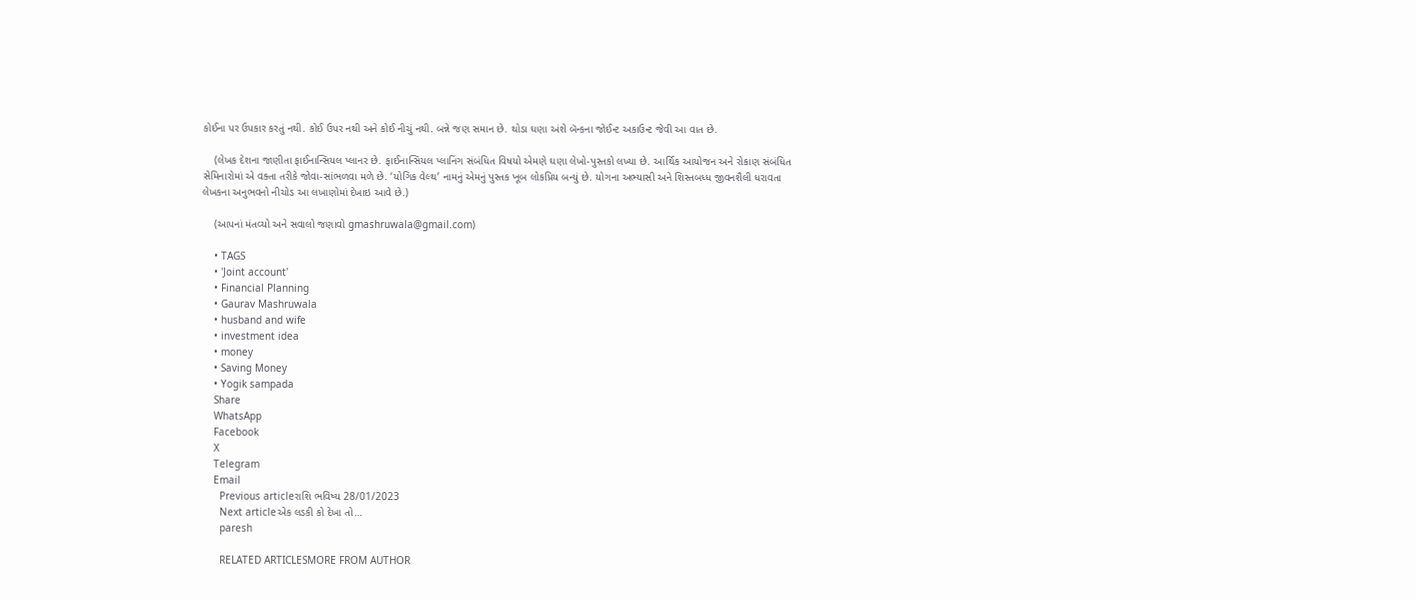કોઈના પર ઉપકાર કરતું નથી. કોઈ ઉપર નથી અને કોઈ નીચું નથી. બન્ને જણ સમાન છે. થોડા ઘણા અંશે બૅન્કના જોઈન્ટ અકાઉન્ટ જેવી આ વાત છે.

    (લેખક દેશના જાણીતા ફાઈનાન્સિયલ પ્લાનર છે. ફાઈનાન્સિયલ પ્લાનિંગ સંબંધિત વિષયો એમણે ઘણા લેખો-પુસ્તકો લખ્યા છે. આર્થિક આયોજન અને રોકાણ સંબંધિત સેમિનારોમાં એ વક્તા તરીકે જોવા-સાંભળવા મળે છે. ‘યોગિક વેલ્થ’ નામનું એમનું પુસ્તક ખૂબ લોકપ્રિય બન્યું છે. યોગના અભ્યાસી અને શિસ્તબધ્ધ જીવનશૈલી ધરાવતા લેખકના અનુભવનો નીચોડ આ લખાણોમાં દેખાઇ આવે છે.)

    (આપનાં મંતવ્યો અને સવાલો જણાવો gmashruwala@gmail.com)

    • TAGS
    • 'Joint account'
    • Financial Planning
    • Gaurav Mashruwala
    • husband and wife
    • investment idea
    • money
    • Saving Money
    • Yogik sampada
    Share
    WhatsApp
    Facebook
    X
    Telegram
    Email
      Previous articleરાશિ ભવિષ્ય 28/01/2023
      Next articleએક લડકી કો દેખા તો…
      paresh

      RELATED ARTICLESMORE FROM AUTHOR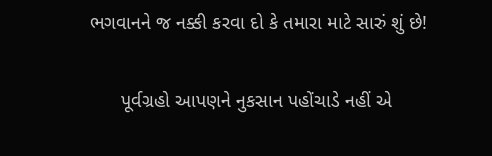ભગવાનને જ નક્કી કરવા દો કે તમારા માટે સારું શું છે!

      પૂર્વગ્રહો આપણને નુકસાન પહોંચાડે નહીં એ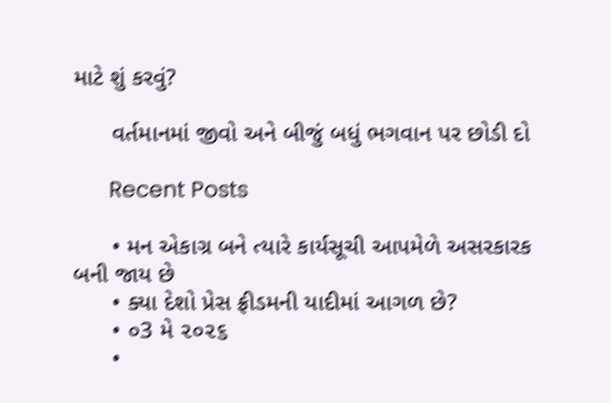માટે શું કરવું?

      વર્તમાનમાં જીવો અને બીજું બધું ભગવાન પર છોડી દો

      Recent Posts

      • મન એકાગ્ર બને ત્યારે કાર્યસૂચી આપમેળે અસરકારક બની જાય છે
      • ક્યા દેશો પ્રેસ ફ્રીડમની યાદીમાં આગળ છે?
      • ૦3 મે ૨૦૨૬
      •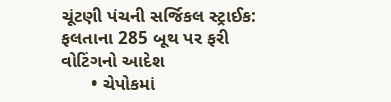ચૂંટણી પંચની સર્જિકલ સ્ટ્રાઈક: ફલતાના 285 બૂથ પર ફરી વોટિંગનો આદેશ
      • ચેપોકમાં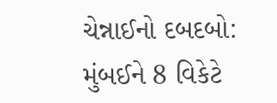ચેન્નાઈનો દબદબો: મુંબઈને 8 વિકેટે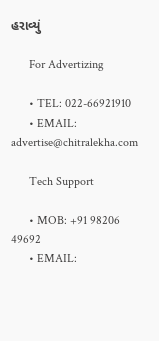હરાવ્યું

      For Advertizing

      • TEL: 022-66921910
      • EMAIL: advertise@chitralekha.com

      Tech Support

      • MOB: +91 98206 49692
      • EMAIL: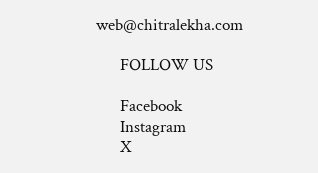web@chitralekha.com

      FOLLOW US

      Facebook
      Instagram
      X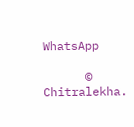WhatsApp

      © Chitralekha.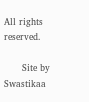All rights reserved.

      Site by Swastikaa